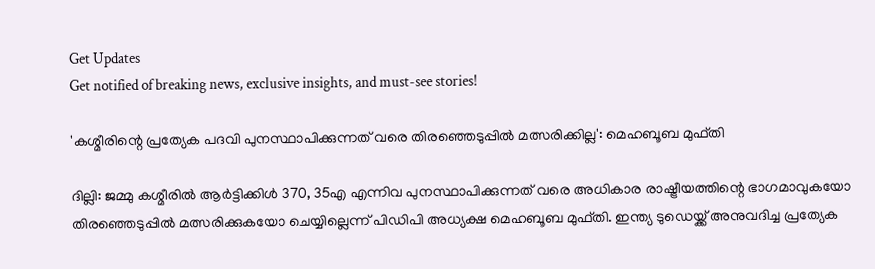Get Updates
Get notified of breaking news, exclusive insights, and must-see stories!

'കശ്മീരിന്റെ പ്രത്യേക പദവി പുനസ്ഥാപിക്കുന്നത് വരെ തിരഞ്ഞെടുപ്പിൽ മത്സരിക്കില്ല': മെഹബൂബ മുഫ്തി

ദില്ലി: ജമ്മു കശ്മീരില്‍ ആര്‍ട്ടിക്കിള്‍ 370, 35എ എന്നിവ പുനസ്ഥാപിക്കുന്നത് വരെ അധികാര രാഷ്ട്രീയത്തിന്റെ ഭാഗമാവുകയോ തിരഞ്ഞെടുപ്പില്‍ മത്സരിക്കുകയോ ചെയ്യില്ലെന്ന് പിഡിപി അധ്യക്ഷ മെഹബൂബ മുഫ്തി. ഇന്ത്യ ടുഡെയ്ക്ക് അനുവദിച്ച പ്രത്യേക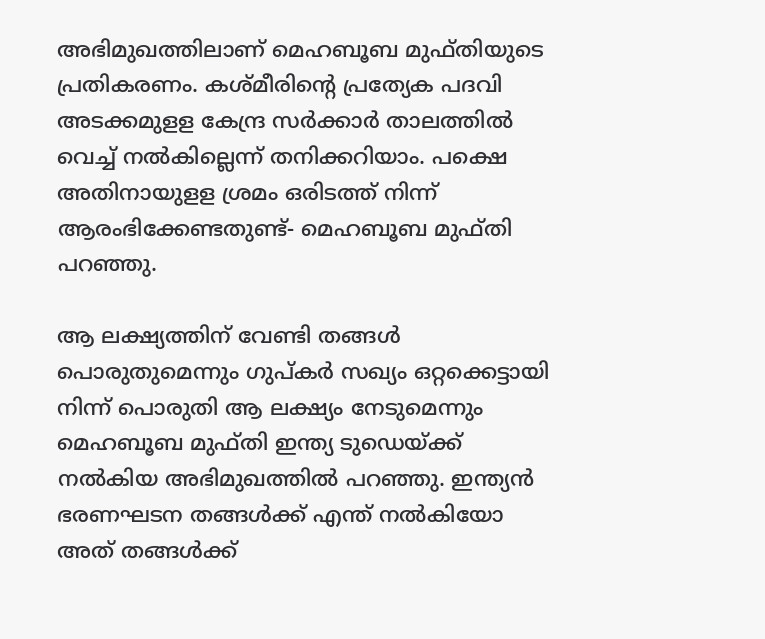അഭിമുഖത്തിലാണ് മെഹബൂബ മുഫ്തിയുടെ പ്രതികരണം. കശ്മീരിന്റെ പ്രത്യേക പദവി അടക്കമുളള കേന്ദ്ര സര്‍ക്കാര്‍ താലത്തില്‍ വെച്ച് നല്‍കില്ലെന്ന് തനിക്കറിയാം. പക്ഷെ അതിനായുളള ശ്രമം ഒരിടത്ത് നിന്ന് ആരംഭിക്കേണ്ടതുണ്ട്- മെഹബൂബ മുഫ്തി പറഞ്ഞു.

ആ ലക്ഷ്യത്തിന് വേണ്ടി തങ്ങള്‍ പൊരുതുമെന്നും ഗുപ്കര്‍ സഖ്യം ഒറ്റക്കെട്ടായി നിന്ന് പൊരുതി ആ ലക്ഷ്യം നേടുമെന്നും മെഹബൂബ മുഫ്തി ഇന്ത്യ ടുഡെയ്ക്ക് നല്‍കിയ അഭിമുഖത്തില്‍ പറഞ്ഞു. ഇന്ത്യന്‍ ഭരണഘടന തങ്ങള്‍ക്ക് എന്ത് നല്‍കിയോ അത് തങ്ങള്‍ക്ക്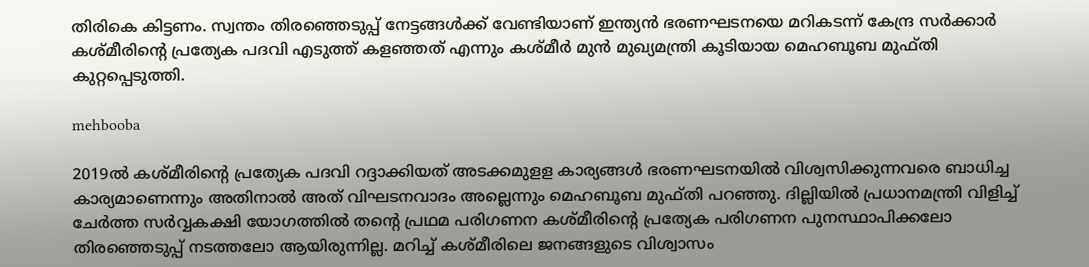തിരികെ കിട്ടണം. സ്വന്തം തിരഞ്ഞെടുപ്പ് നേട്ടങ്ങള്‍ക്ക് വേണ്ടിയാണ് ഇന്ത്യന്‍ ഭരണഘടനയെ മറികടന്ന് കേന്ദ്ര സര്‍ക്കാര്‍ കശ്മീരിന്റെ പ്രത്യേക പദവി എടുത്ത് കളഞ്ഞത് എന്നും കശ്മീര്‍ മുന്‍ മുഖ്യമന്ത്രി കൂടിയായ മെഹബൂബ മുഫ്തി കുറ്റപ്പെടുത്തി.

mehbooba

2019ല്‍ കശ്മീരിന്റെ പ്രത്യേക പദവി റദ്ദാക്കിയത് അടക്കമുളള കാര്യങ്ങള്‍ ഭരണഘടനയില്‍ വിശ്വസിക്കുന്നവരെ ബാധിച്ച കാര്യമാണെന്നും അതിനാല്‍ അത് വിഘടനവാദം അല്ലെന്നും മെഹബൂബ മുഫ്തി പറഞ്ഞു. ദില്ലിയില്‍ പ്രധാനമന്ത്രി വിളിച്ച് ചേര്‍ത്ത സര്‍വ്വകക്ഷി യോഗത്തില്‍ തന്റെ പ്രഥമ പരിഗണന കശ്മീരിന്റെ പ്രത്യേക പരിഗണന പുനസ്ഥാപിക്കലോ തിരഞ്ഞെടുപ്പ് നടത്തലോ ആയിരുന്നില്ല. മറിച്ച് കശ്മീരിലെ ജനങ്ങളുടെ വിശ്വാസം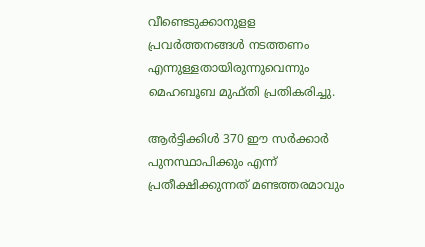വീണ്ടെടുക്കാനുളള പ്രവര്‍ത്തനങ്ങള്‍ നടത്തണം എന്നുള്ളതായിരുന്നുവെന്നും മെഹബൂബ മുഫ്തി പ്രതികരിച്ചു.

ആര്‍ട്ടിക്കിള്‍ 370 ഈ സര്‍ക്കാര്‍ പുനസ്ഥാപിക്കും എന്ന് പ്രതീക്ഷിക്കുന്നത് മണ്ടത്തരമാവും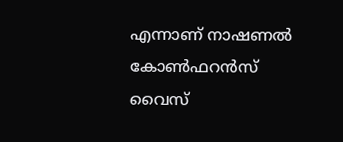എന്നാണ് നാഷണല്‍ കോണ്‍ഫറന്‍സ് വൈസ്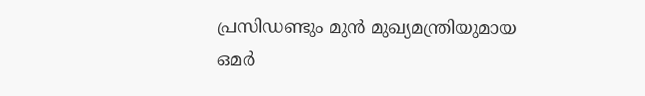പ്രസിഡണ്ടും മുന്‍ മുഖ്യമന്ത്രിയുമായ ഒമര്‍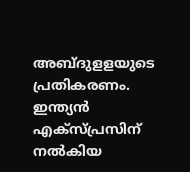അബ്ദുളളയുടെ പ്രതികരണം. ഇന്ത്യന്‍ എക്‌സ്പ്രസിന് നല്‍കിയ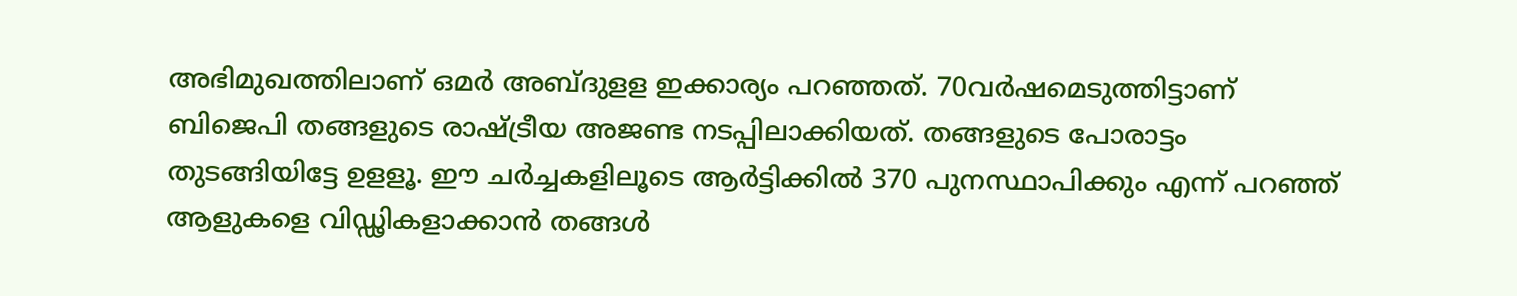അഭിമുഖത്തിലാണ് ഒമര്‍ അബ്ദുളള ഇക്കാര്യം പറഞ്ഞത്. 70വര്‍ഷമെടുത്തിട്ടാണ് ബിജെപി തങ്ങളുടെ രാഷ്ട്രീയ അജണ്ട നടപ്പിലാക്കിയത്. തങ്ങളുടെ പോരാട്ടം തുടങ്ങിയിട്ടേ ഉളളൂ. ഈ ചര്‍ച്ചകളിലൂടെ ആര്‍ട്ടിക്കില്‍ 370 പുനസ്ഥാപിക്കും എന്ന് പറഞ്ഞ് ആളുകളെ വിഡ്ഢികളാക്കാന്‍ തങ്ങള്‍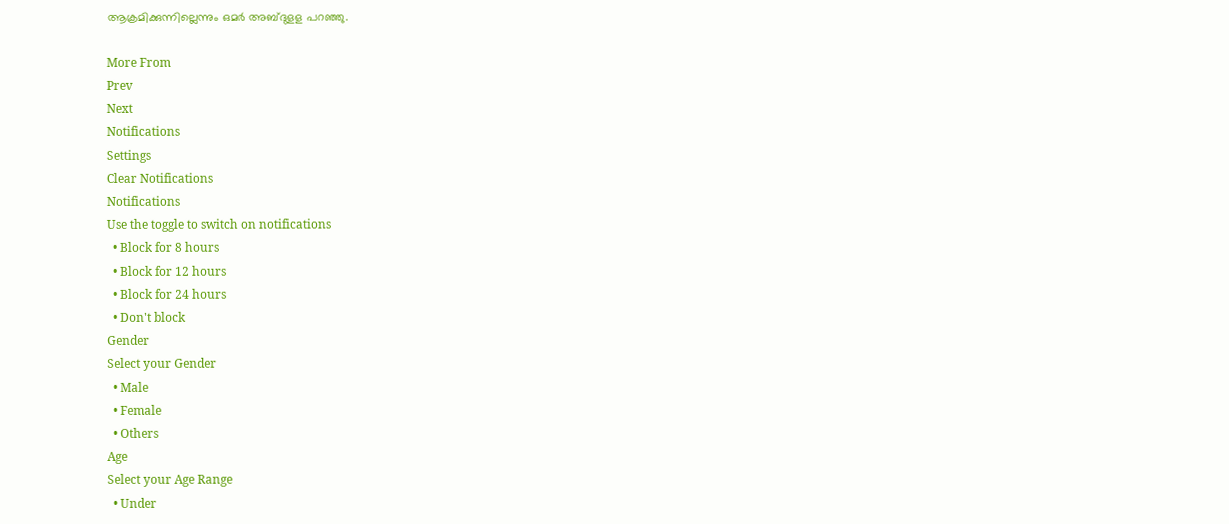ആക്രമിക്കുന്നില്ലെന്നും ഒമര്‍ അബ്ദുളള പറഞ്ഞു.

More From
Prev
Next
Notifications
Settings
Clear Notifications
Notifications
Use the toggle to switch on notifications
  • Block for 8 hours
  • Block for 12 hours
  • Block for 24 hours
  • Don't block
Gender
Select your Gender
  • Male
  • Female
  • Others
Age
Select your Age Range
  • Under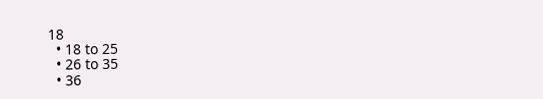18
  • 18 to 25
  • 26 to 35
  • 36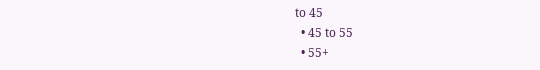to 45
  • 45 to 55
  • 55+